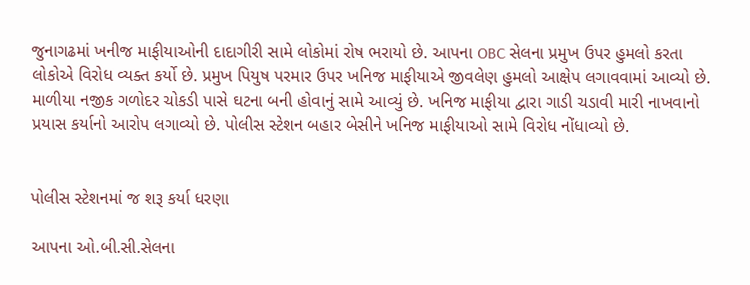જુનાગઢમાં ખનીજ માફીયાઓની દાદાગીરી સામે લોકોમાં રોષ ભરાયો છે. આપના OBC સેલના પ્રમુખ ઉપર હુમલો કરતા લોકોએ વિરોધ વ્યક્ત કર્યો છે. પ્રમુખ પિયુષ પરમાર ઉપર ખનિજ માફીયાએ જીવલેણ હુમલો આક્ષેપ લગાવવામાં આવ્યો છે. માળીયા નજીક ગળોદર ચોકડી પાસે ઘટના બની હોવાનું સામે આવ્યું છે. ખનિજ માફીયા દ્વારા ગાડી ચડાવી મારી નાખવાનો પ્રયાસ કર્યાનો આરોપ લગાવ્યો છે. પોલીસ સ્ટેશન બહાર બેસીને ખનિજ માફીયાઓ સામે વિરોધ નોંધાવ્યો છે.


પોલીસ સ્ટેશનમાં જ શરૂ કર્યા ધરણા

આપના ઓ.બી.સી.સેલના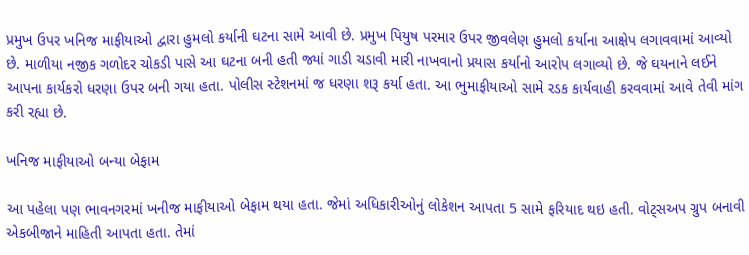પ્રમુખ ઉપર ખનિજ માફીયાઓ દ્વારા હુમલો કર્યાની ઘટના સામે આવી છે. પ્રમુખ પિયુષ પરમાર ઉપર જીવલેણ હુમલો કર્યાના આક્ષેપ લગાવવામાં આવ્યો છે. માળીયા નજીક ગળોદર ચોકડી પાસે આ ઘટના બની હતી જ્યાં ગાડી ચડાવી મારી નાખવાનો પ્રયાસ કર્યાનો આરોપ લગાવ્યો છે. જે ઘયનાને લઈને આપના કાર્યકરો ધરણા ઉપર બની ગયા હતા. પોલીસ સ્ટેશનમાં જ ધરણા શરૂ કર્યા હતા. આ ભુમાફીયાઓ સામે રડક કાર્યવાહી કરવવામાં આવે તેવી માંગ કરી રહ્યા છે.

ખનિજ માફીયાઓ બન્યા બેફામ

આ પહેલા પણ ભાવનગરમાં ખનીજ માફીયાઓ બેફામ થયા હતા. જેમાં અધિકારીઓનું લોકેશન આપતા 5 સામે ફરિયાદ થઇ હતી. વોટ્સઅપ ગ્રુપ બનાવી એકબીજાને માહિતી આપતા હતા. તેમાં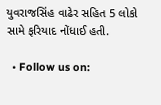યુવરાજસિંહ વાઢેર સહિત 5 લોકો સામે ફરિયાદ નોંધાઈ હતી.

  • Follow us on: